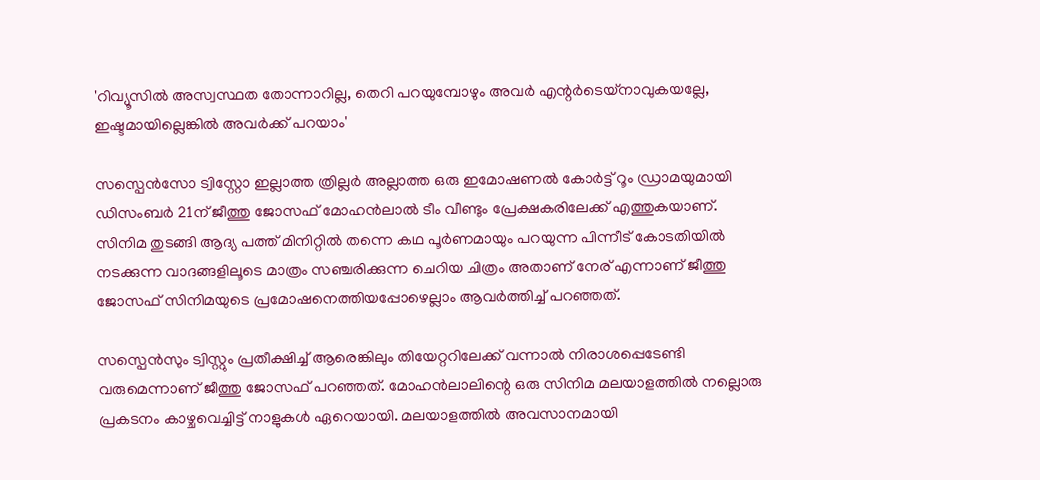'റിവ്യൂസിൽ അസ്വസ്ഥത തോന്നാറില്ല, തെറി പറയുമ്പോഴും അവർ എന്റർടെയ്നാവുകയല്ലേ, ഇഷ്ടമായില്ലെങ്കിൽ അവർക്ക് പറയാം'

സസ്പെൻസോ ട്വിസ്റ്റോ ഇല്ലാത്ത ത്രില്ലർ അല്ലാത്ത ഒരു ഇമോഷണൽ കോർട്ട് റൂം ഡ്രാമയുമായി ഡിസംബർ 21ന് ജീത്തു ജോസഫ് മോഹൻലാൽ ടീം വീണ്ടും പ്രേക്ഷകരിലേക്ക് എത്തുകയാണ്. സിനിമ തുടങ്ങി ആദ്യ പത്ത് മിനിറ്റിൽ തന്നെ കഥ പൂർണമായും പറയുന്ന പിന്നീട് കോടതിയിൽ നടക്കുന്ന വാദങ്ങളിലൂടെ മാത്രം സഞ്ചരിക്കുന്ന ചെറിയ ചിത്രം അതാണ് നേര് എന്നാണ് ജീത്തു ജോസഫ് സിനിമയുടെ പ്രമോഷനെത്തിയപ്പോഴെല്ലാം ആവർത്തിച്ച് പറഞ്ഞത്.

സസ്പെൻസും ട്വിസ്റ്റും പ്രതീക്ഷിച്ച് ആരെങ്കിലും തിയേറ്ററിലേക്ക് വന്നാൽ നിരാശപ്പെടേണ്ടി വരുമെന്നാണ് ജീത്തു ജോസഫ് പറഞ്ഞത്. മോഹൻലാലിന്റെ ഒരു സിനിമ മലയാളത്തിൽ നല്ലൊരു പ്രകടനം കാഴ്ചവെച്ചിട്ട് നാളുകൾ ഏറെയായി. മലയാളത്തിൽ അവസാനമായി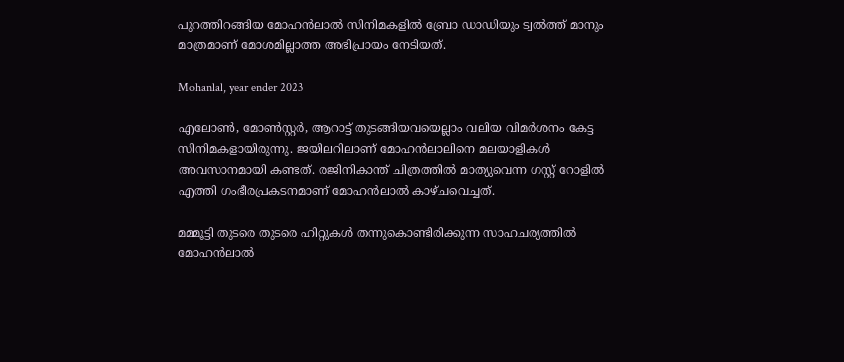പുറത്തിറങ്ങിയ മോഹൻലാൽ സിനിമകളിൽ ബ്രോ ഡാഡിയും ട്വൽത്ത് മാനും മാത്രമാണ് മോശമില്ലാത്ത അഭിപ്രായം നേടിയത്.

Mohanlal, year ender 2023

എലോൺ, മോൺസ്റ്റർ, ആറാട്ട് തുടങ്ങിയവയെല്ലാം വലിയ വിമർശനം കേട്ട സിനിമകളായിരുന്നു. ജയിലറിലാണ് മോഹൻലാലിനെ മലയാളികൾ അവസാനമായി കണ്ടത്. രജിനികാന്ത് ചിത്രത്തിൽ മാത്യുവെന്ന ഗസ്റ്റ് റോളിൽ‌ എത്തി ഗംഭീരപ്രകടനമാണ് മോഹൻലാൽ കാഴ്ചവെച്ചത്.

മമ്മൂട്ടി തുടരെ തുടരെ ഹിറ്റുകൾ തന്നുകൊണ്ടിരിക്കുന്ന സാഹചര്യത്തിൽ മോഹൻലാൽ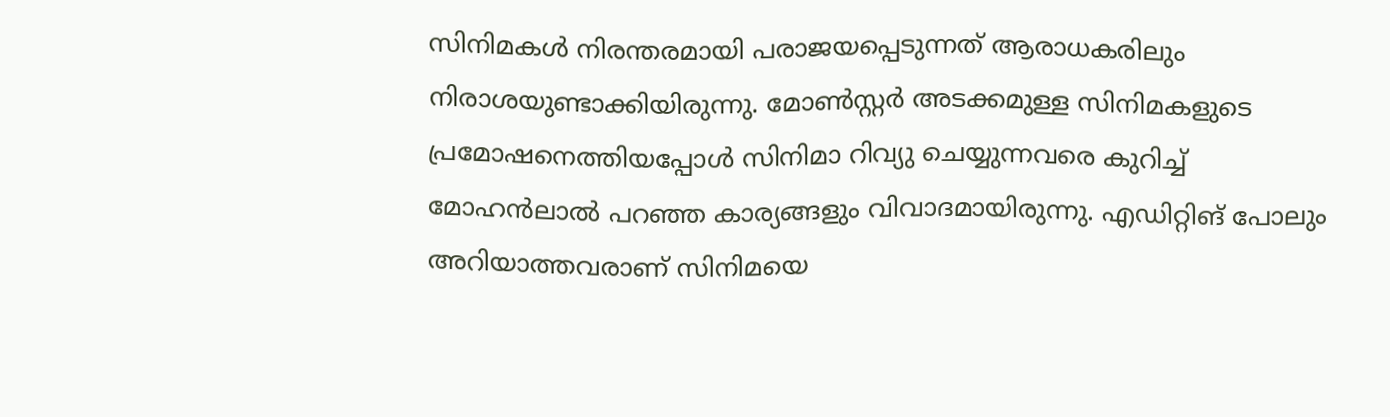സിനിമകൾ നിരന്തരമായി പരാജയപ്പെടുന്നത് ആരാധകരിലും നിരാശയുണ്ടാക്കിയിരുന്നു. മോൺസ്റ്റർ അടക്കമുള്ള സിനിമകളുടെ പ്രമോഷനെത്തിയപ്പോൾ സിനിമാ റിവ്യു ചെയ്യുന്നവരെ കുറിച്ച് മോഹൻലാൽ പറഞ്ഞ കാര്യങ്ങളും വിവാദമായിരുന്നു. എഡിറ്റിങ് പോലും അറിയാത്തവരാണ് സിനിമയെ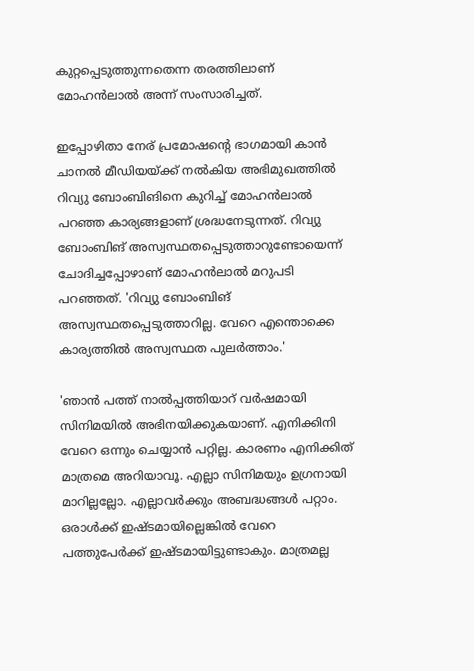കുറ്റപ്പെടുത്തുന്നതെന്ന തരത്തിലാണ് മോഹൻലാൽ അന്ന് സംസാരിച്ചത്.

ഇപ്പോഴിതാ നേര് പ്രമോഷന്റെ ഭാഗമായി കാൻ ചാനൽ മീഡിയയ്ക്ക് നൽകിയ അഭിമുഖത്തിൽ റിവ്യു ബോംബിങിനെ കുറിച്ച് മോഹൻലാൽ പറഞ്ഞ കാര്യങ്ങളാണ് ശ്രദ്ധനേടുന്നത്. റിവ്യു ബോംബിങ് അസ്വസ്ഥതപ്പെടുത്താറുണ്ടോയെന്ന് ചോദിച്ചപ്പോഴാണ് മോഹൻലാൽ മറുപടി പറഞ്ഞത്. 'റിവ്യു ബോംബിങ് അസ്വസ്ഥതപ്പെടുത്താറില്ല. വേറെ എന്തൊക്കെ കാര്യത്തിൽ അസ്വസ്ഥത പുലർത്താം.'

'ഞാൻ പത്ത് നാൽപ്പത്തിയാറ് വർഷമായി സിനിമയിൽ അഭിനയിക്കുകയാണ്. എനിക്കിനി വേറെ ഒന്നും ചെയ്യാൻ പറ്റില്ല. കാരണം എനിക്കിത് മാത്രമെ അറിയാവൂ. എല്ലാ സിനിമയും ഉഗ്രനായി മാറില്ലല്ലോ. എല്ലാവർക്കും അബദ്ധങ്ങൾ പറ്റാം. ഒരാൾക്ക് ഇഷ്ടമായില്ലെങ്കിൽ വേറെ പത്തുപേർക്ക് ഇഷ്ടമായിട്ടുണ്ടാകും. മാത്രമല്ല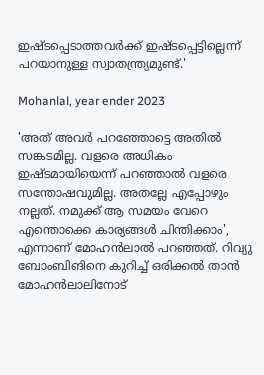ഇഷ്ടപ്പെടാത്തവർക്ക് ഇഷ്ടപ്പെട്ടില്ലെന്ന് പറയാനുള്ള സ്വാതന്ത്ര്യമുണ്ട്.'

Mohanlal, year ender 2023

'അത് അവർ പറഞ്ഞോട്ടെ അതിൽ സങ്കടമില്ല. വളരെ അധികം ഇഷ്ടമായിയെന്ന് പറഞ്ഞാൽ വളരെ സന്തോഷവുമില്ല. അതല്ലേ എപ്പോഴും നല്ലത്. നമുക്ക് ആ സമയം വേറെ എന്തൊക്കെ കാര്യങ്ങൾ ചിന്തിക്കാം', എന്നാണ് മോഹൻലാൽ പറഞ്ഞത്. റിവ്യു ബോംബിങിനെ കുറിച്ച് ഒരിക്കൽ താൻ മോഹൻലാലിനോട്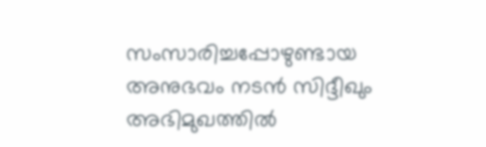സംസാരിച്ചപ്പോഴുണ്ടായ അനുഭവം നടൻ സിദ്ദീഖും അഭിമുഖത്തിൽ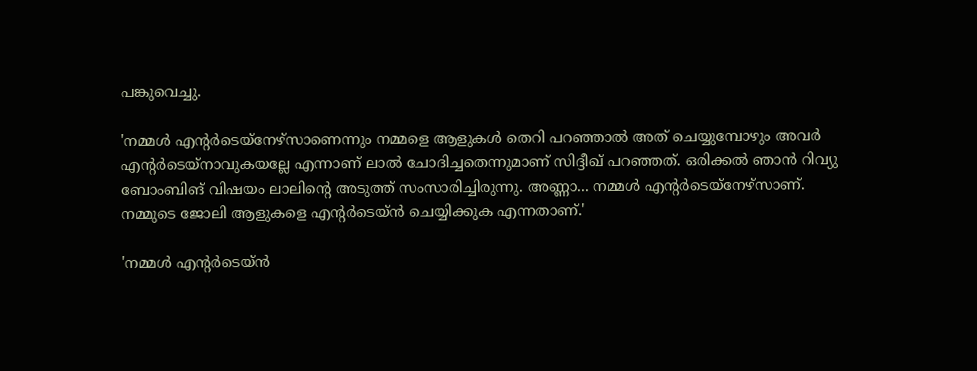പങ്കുവെച്ചു.

'നമ്മൾ എന്റർടെയ്നേഴ്സാണെന്നും നമ്മളെ ആളുകൾ തെറി പറഞ്ഞാൽ അത് ചെയ്യുമ്പോഴും അവർ എന്റർടെയ്നാവുകയല്ലേ എന്നാണ് ലാൽ ചോദിച്ചതെന്നുമാണ് സിദ്ദീഖ് പറഞ്ഞത്. ഒരിക്കൽ ഞാൻ റിവ്യു ബോംബിങ് വിഷയം ലാലിന്റെ അടുത്ത് സംസാരിച്ചിരുന്നു. അണ്ണാ... നമ്മൾ എന്റർടെയ്നേഴ്സാണ്. നമ്മുടെ ജോലി ആളുകളെ എന്റർടെയ്ൻ ചെയ്യിക്കുക എന്നതാണ്.'

'നമ്മൾ എന്റർടെയ്ൻ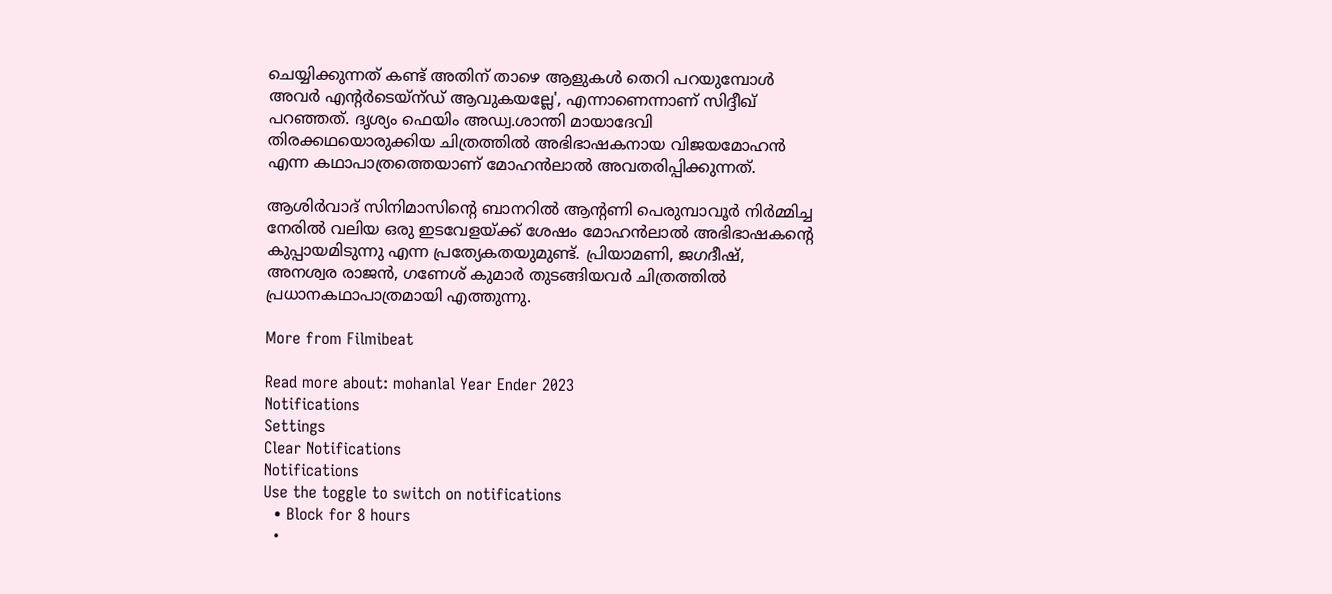ചെയ്യിക്കുന്നത് കണ്ട് അതിന് താഴെ ആളുകൾ തെറി പറയുമ്പോൾ അവർ എന്റർടെയ്ന്ഡ് ആവുകയല്ലേ', എന്നാണെന്നാണ് സിദ്ദീഖ് പറഞ്ഞത്. ദൃശ്യം ഫെയിം അഡ്വ.ശാന്തി മായാദേവി തിരക്കഥയൊരുക്കിയ ചിത്രത്തില്‍ അഭിഭാഷകനായ വിജയമോഹന്‍ എന്ന കഥാപാത്രത്തെയാണ് മോഹൻലാൽ അവതരിപ്പിക്കുന്നത്.

ആശിർവാദ് സിനിമാസിൻ്റെ ബാനറിൽ ആൻ്റണി പെരുമ്പാവൂർ നിർമ്മിച്ച നേരില്‍ വലിയ ഒരു ഇടവേളയ്ക്ക് ശേഷം മോഹൻലാൽ അഭിഭാഷകന്‍റെ കുപ്പായമിടുന്നു എന്ന പ്രത്യേകതയുമുണ്ട്. പ്രിയാമണി, ജഗദീഷ്, അനശ്വര രാജൻ, ഗണേശ് കുമാർ തുടങ്ങിയവര്‍ ചിത്രത്തിൽ പ്രധാനകഥാപാത്രമായി എത്തുന്നു.

More from Filmibeat

Read more about: mohanlal Year Ender 2023
Notifications
Settings
Clear Notifications
Notifications
Use the toggle to switch on notifications
  • Block for 8 hours
  •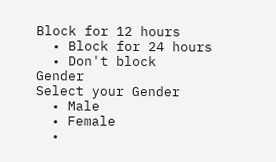Block for 12 hours
  • Block for 24 hours
  • Don't block
Gender
Select your Gender
  • Male
  • Female
  •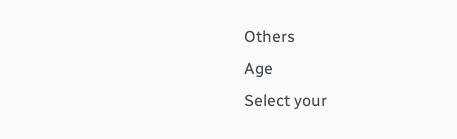Others
Age
Select your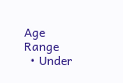Age Range
  • Under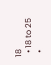18
  • 18 to 25
  •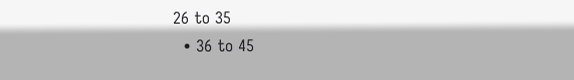26 to 35
  • 36 to 45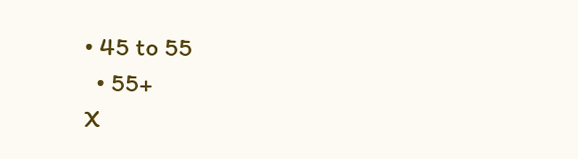• 45 to 55
  • 55+
X